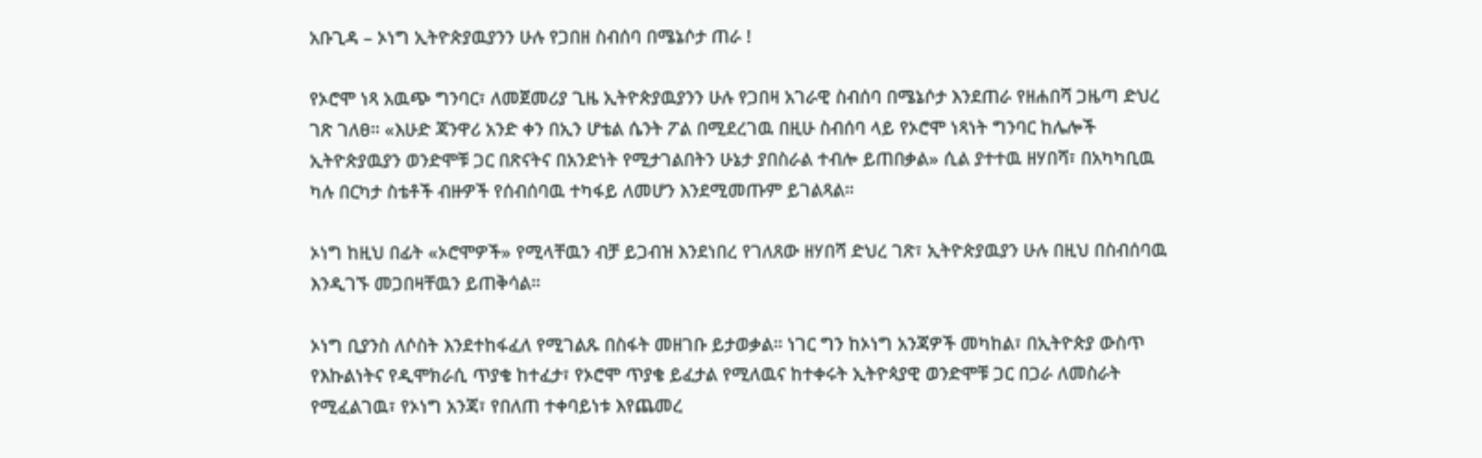አቡጊዳ – ኦነግ ኢትዮጵያዉያንን ሁሉ የጋበዘ ስብሰባ በሜኔሶታ ጠራ !

የኦሮሞ ነጻ አዉጭ ግንባር፣ ለመጀመሪያ ጊዜ ኢትዮጵያዉያንን ሁሉ የጋበዛ አገራዊ ስብሰባ በሜኔሶታ እንደጠራ የዘሐበሻ ጋዜጣ ድህረ ገጽ ገለፀ። «እሁድ ጃንዋሪ አንድ ቀን በኢን ሆቴል ሴንት ፖል በሚደረገዉ በዚሁ ስብሰባ ላይ የኦሮሞ ነጻነት ግንባር ከሌሎች ኢትዮጵያዉያን ወንድሞቹ ጋር በጽናትና በአንድነት የሚታገልበትን ሁኔታ ያበስራል ተብሎ ይጠበቃል» ሲል ያተተዉ ዘሃበሻ፣ በአካካቢዉ ካሉ በርካታ ስቴቶች ብዙዎች የሰብሰባዉ ተካፋይ ለመሆን እንደሚመጡም ይገልጻል።

ኦነግ ከዚህ በፊት «ኦሮሞዎች» የሚላቸዉን ብቻ ይጋብዝ እንደነበረ የገለጸው ዘሃበሻ ድህረ ገጽ፣ ኢትዮጵያዉያን ሁሉ በዚህ በስብሰባዉ እንዲገኙ መጋበዛቸዉን ይጠቅሳል።

ኦነግ ቢያንስ ለሶስት እንደተከፋፈለ የሚገልጹ በስፋት መዘገቡ ይታወቃል። ነገር ግን ከኦነግ አንጃዎች መካከል፣ በኢትዮጵያ ውስጥ የእኩልነትና የዲሞክራሲ ጥያቄ ከተፈታ፣ የኦሮሞ ጥያቄ ይፈታል የሚለዉና ከተቀሩት ኢትዮጳያዊ ወንድሞቹ ጋር በጋራ ለመስራት የሚፈልገዉ፣ የኦነግ አንጃ፣ የበለጠ ተቀባይነቱ እየጨመረ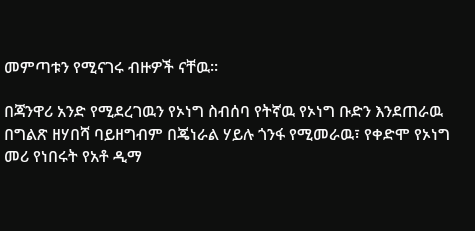መምጣቱን የሚናገሩ ብዙዎች ናቸዉ።

በጃንዋሪ አንድ የሚደረገዉን የኦነግ ስብሰባ የትኛዉ የኦነግ ቡድን እንደጠራዉ በግልጽ ዘሃበሻ ባይዘግብም በጄነራል ሃይሉ ጎንፋ የሚመራዉ፣ የቀድሞ የኦነግ መሪ የነበሩት የአቶ ዲማ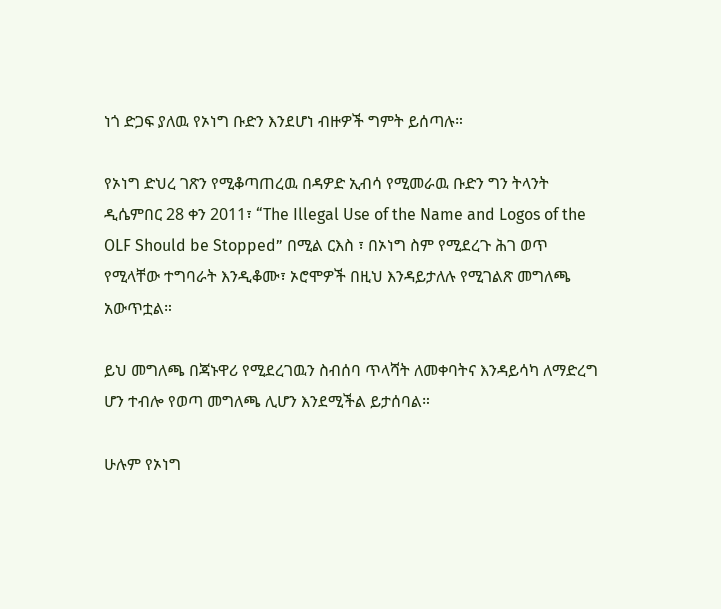ነጎ ድጋፍ ያለዉ የኦነግ ቡድን እንደሆነ ብዙዎች ግምት ይሰጣሉ።

የኦነግ ድህረ ገጽን የሚቆጣጠረዉ በዳዎድ ኢብሳ የሚመራዉ ቡድን ግን ትላንት ዲሴምበር 28 ቀን 2011፣ “The Illegal Use of the Name and Logos of the OLF Should be Stopped” በሚል ርእስ ፣ በኦነግ ስም የሚደረጉ ሕገ ወጥ የሚላቸው ተግባራት እንዲቆሙ፣ ኦሮሞዎች በዚህ እንዳይታለሉ የሚገልጽ መግለጫ አውጥቷል።

ይህ መግለጫ በጃኑዋሪ የሚደረገዉን ስብሰባ ጥላሻት ለመቀባትና እንዳይሳካ ለማድረግ ሆን ተብሎ የወጣ መግለጫ ሊሆን እንደሚችል ይታሰባል።

ሁሉም የኦነግ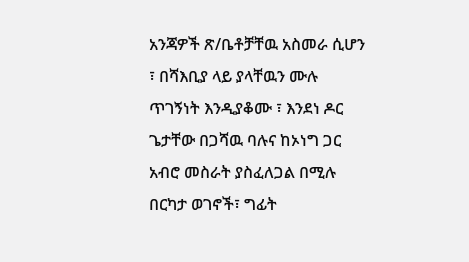አንጃዎች ጽ/ቤቶቻቸዉ አስመራ ሲሆን ፣ በሻእቢያ ላይ ያላቸዉን ሙሉ ጥገኝነት እንዲያቆሙ ፣ እንደነ ዶር ጌታቸው በጋሻዉ ባሉና ከኦነግ ጋር አብሮ መስራት ያስፈለጋል በሚሉ በርካታ ወገኖች፣ ግፊት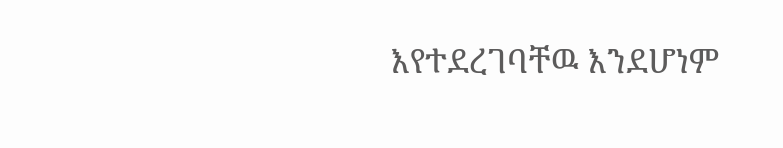እየተደረገባቸዉ እንደሆነም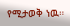የሚታወቅ ነዉ።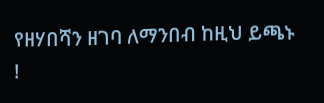የዘሃበሻን ዘገባ ለማንበብ ከዚህ ይጫኑ !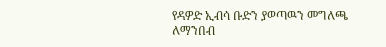የዳዎድ ኢብሳ ቡድን ያወጣዉን መግለጫ ለማንበብ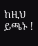ከዚህ ይጫኑ !